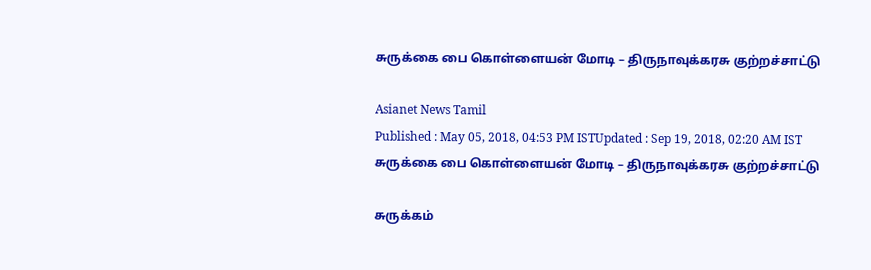சுருக்கை பை கொள்ளையன் மோடி – திருநாவுக்கரசு குற்றச்சாட்டு

Asianet News Tamil
Published : May 05, 2018, 04:53 PM ISTUpdated : Sep 19, 2018, 02:20 AM IST
சுருக்கை பை கொள்ளையன் மோடி – திருநாவுக்கரசு குற்றச்சாட்டு

சுருக்கம்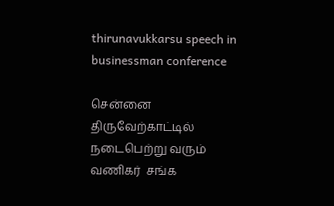thirunavukkarsu speech in businessman conference

சென்னை திருவேற்காட்டில் நடைபெற்று வரும் வணிகர்  சங்க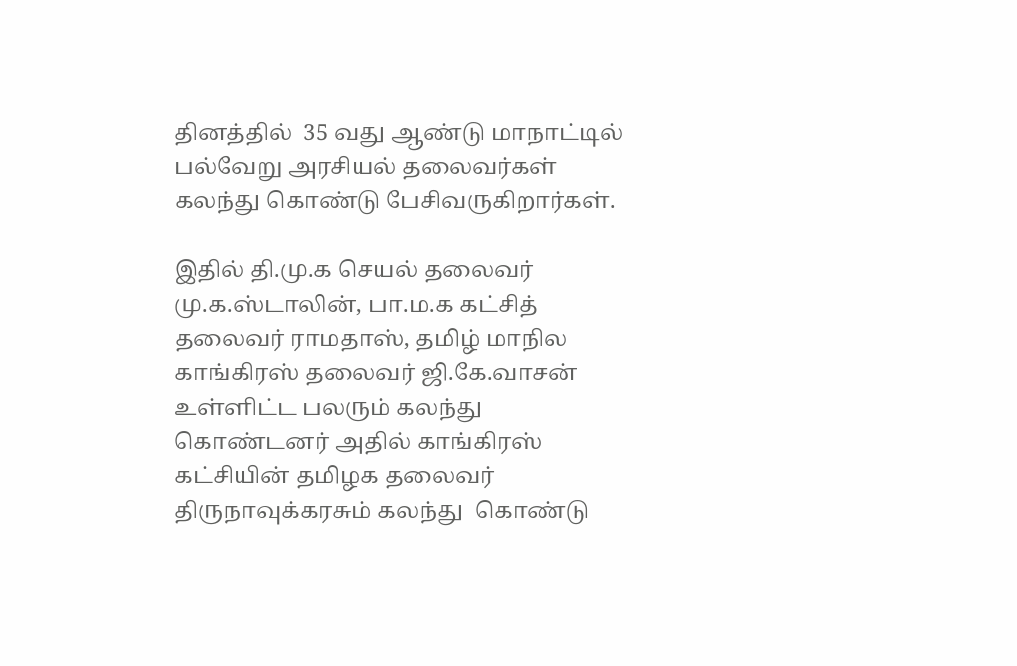தினத்தில்  35 வது ஆண்டு மாநாட்டில் பல்வேறு அரசியல் தலைவர்கள் கலந்து கொண்டு பேசிவருகிறார்கள்.

இதில் தி.மு.க செயல் தலைவர் மு.க.ஸ்டாலின், பா.ம.க கட்சித் தலைவர் ராமதாஸ், தமிழ் மாநில காங்கிரஸ் தலைவர் ஜி.கே.வாசன் உள்ளிட்ட பலரும் கலந்து கொண்டனர் அதில் காங்கிரஸ் கட்சியின் தமிழக தலைவர் திருநாவுக்கரசும் கலந்து  கொண்டு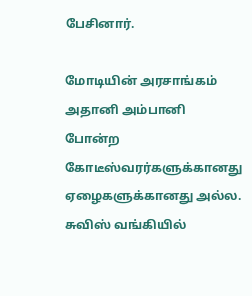பேசினார்.

மோடியின் அரசாங்கம் அதானி அம்பானி போன்ற கோடீஸ்வரர்களுக்கானது ஏழைகளுக்கானது அல்ல. சுவிஸ் வங்கியில்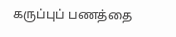கருப்புப் பணத்தை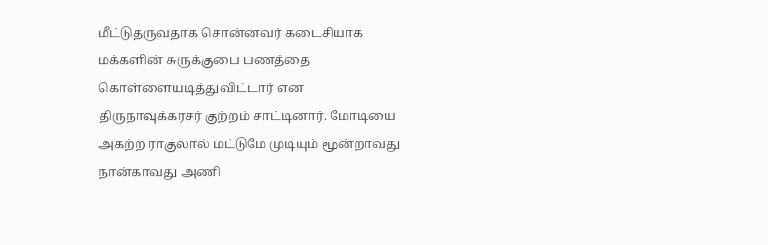மீட்டுதருவதாக சொன்னவர் கடைசியாக மக்களின் சுருக்குபை பணத்தை கொள்ளையடித்துவிட்டார் என திருநாவுக்கரசர் குற்றம் சாட்டினார். மோடியை அகற்ற ராகுலால் மட்டுமே முடியும் மூன்றாவது நான்காவது அணி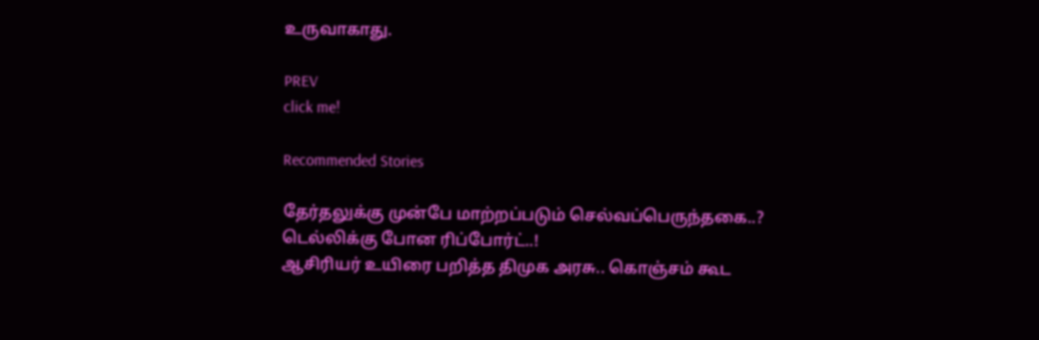உருவாகாது.

PREV
click me!

Recommended Stories

தேர்தலுக்கு முன்பே மாற்றப்படும் செல்வப்பெருந்தகை..? டெல்லிக்கு போன ரிப்போர்ட்..!
ஆசிரியர் உயிரை பறித்த திமுக அரசு.. கொஞ்சம் கூட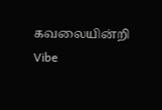கவலையின்றி Vibe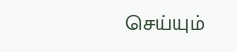செய்யும்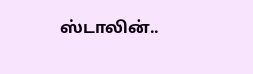ஸ்டாலின்..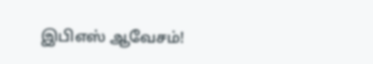இபிஎஸ் ஆவேசம்!